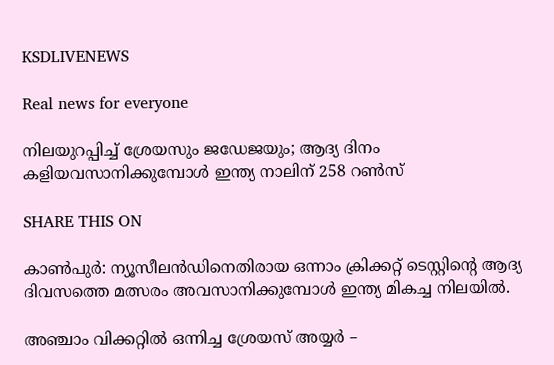KSDLIVENEWS

Real news for everyone

നിലയുറപ്പിച്ച് ശ്രേയസും ജഡേജയും; ആദ്യ ദിനം കളിയവസാനിക്കുമ്പോള്‍ ഇന്ത്യ നാലിന് 258 റണ്‍സ്

SHARE THIS ON

കാൺപുർ: ന്യൂസീലൻഡിനെതിരായ ഒന്നാം ക്രിക്കറ്റ് ടെസ്റ്റിന്റെ ആദ്യ ദിവസത്തെ മത്സരം അവസാനിക്കുമ്പോൾ ഇന്ത്യ മികച്ച നിലയിൽ.

അഞ്ചാം വിക്കറ്റിൽ ഒന്നിച്ച ശ്രേയസ് അയ്യർ –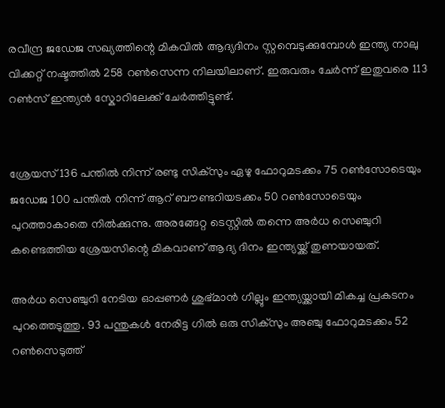രവീന്ദ്ര ജഡേജ സഖ്യത്തിന്റെ മികവിൽ ആദ്യദിനം സ്റ്റമ്പെടുക്കുമ്പോൾ ഇന്ത്യ നാലു വിക്കറ്റ് നഷ്ടത്തിൽ 258 റൺസെന്ന നിലയിലാണ്. ഇരുവരും ചേർന്ന് ഇതുവരെ 113 റൺസ് ഇന്ത്യൻ സ്കോറിലേക്ക് ചേർത്തിട്ടുണ്ട്.


ശ്രേയസ് 136 പന്തിൽ നിന്ന് രണ്ടു സിക്സും ഏഴു ഫോറുമടക്കം 75 റൺസോടെയും ജഡേജ 100 പന്തിൽ നിന്ന് ആറ് ബൗണ്ടറിയടക്കം 50 റൺസോടെയും പുറത്താകാതെ നിൽക്കുന്നു. അരങ്ങേറ്റ ടെസ്റ്റിൽ തന്നെ അർധ സെഞ്ചുറി കണ്ടെത്തിയ ശ്രേയസിന്റെ മികവാണ് ആദ്യ ദിനം ഇന്ത്യയ്ക്ക് തുണയായത്.

അർധ സെഞ്ചുറി നേടിയ ഓപ്പണർ ശുഭ്മാൻ ഗില്ലും ഇന്ത്യയ്ക്കായി മികച്ച പ്രകടനം പുറത്തെടുത്തു. 93 പന്തുകൾ നേരിട്ട ഗിൽ ഒരു സിക്സും അഞ്ചു ഫോറുമടക്കം 52 റൺസെടുത്ത്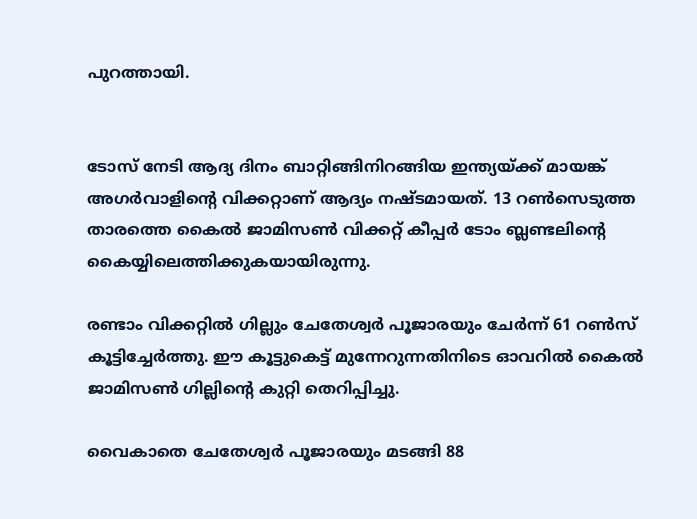പുറത്തായി.


ടോസ് നേടി ആദ്യ ദിനം ബാറ്റിങ്ങിനിറങ്ങിയ ഇന്ത്യയ്ക്ക് മായങ്ക് അഗർവാളിന്റെ വിക്കറ്റാണ് ആദ്യം നഷ്ടമായത്. 13 റൺസെടുത്ത താരത്തെ കൈൽ ജാമിസൺ വിക്കറ്റ് കീപ്പർ ടോം ബ്ലണ്ടലിന്റെ കൈയ്യിലെത്തിക്കുകയായിരുന്നു.

രണ്ടാം വിക്കറ്റിൽ ഗില്ലും ചേതേശ്വർ പൂജാരയും ചേർന്ന് 61 റൺസ് കൂട്ടിച്ചേർത്തു. ഈ കൂട്ടുകെട്ട് മുന്നേറുന്നതിനിടെ ഓവറിൽ കൈൽ ജാമിസൺ ഗില്ലിന്റെ കുറ്റി തെറിപ്പിച്ചു.

വൈകാതെ ചേതേശ്വർ പൂജാരയും മടങ്ങി 88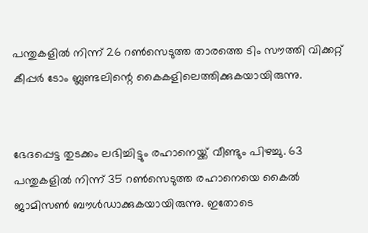പന്തുകളിൽ നിന്ന് 26 റൺസെടുത്ത താരത്തെ ടിം സൗത്തി വിക്കറ്റ് കീപ്പർ ടോം ബ്ലണ്ടലിന്റെ കൈകളിലെത്തിക്കുകയായിരുന്നു.


ഭേദപ്പെട്ട തുടക്കം ലഭിച്ചിട്ടും രഹാനെയ്ക്ക് വീണ്ടും പിഴച്ചു. 63 പന്തുകളിൽ നിന്ന് 35 റൺസെടുത്ത രഹാനെയെ കൈൽ ജാമിസൺ ബൗൾഡാക്കുകയായിരുന്നു. ഇതോടെ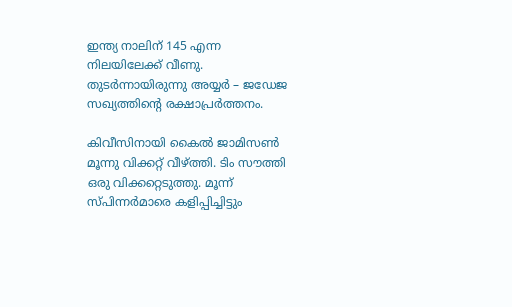ഇന്ത്യ നാലിന് 145 എന്ന നിലയിലേക്ക് വീണു. തുടർന്നായിരുന്നു അയ്യർ – ജഡേജ സഖ്യത്തിന്റെ രക്ഷാപ്രർത്തനം.

കിവീസിനായി കൈൽ ജാമിസൺ മൂന്നു വിക്കറ്റ് വീഴ്ത്തി. ടിം സൗത്തി ഒരു വിക്കറ്റെടുത്തു. മൂന്ന് സ്പിന്നർമാരെ കളിപ്പിച്ചിട്ടും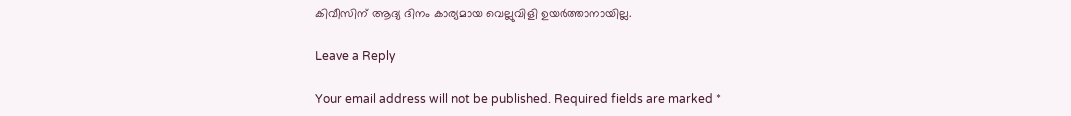കിവീസിന് ആദ്യ ദിനം കാര്യമായ വെല്ലുവിളി ഉയർത്താനായില്ല.

Leave a Reply

Your email address will not be published. Required fields are marked *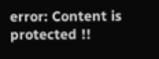error: Content is protected !!